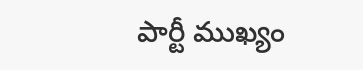పార్టీ ముఖ్యం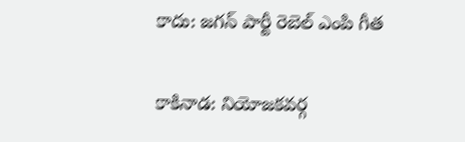కాదు: జగన్ పార్టీ రెబెల్ ఎంపి గీత

కాకినాడ: నియోజకవర్గ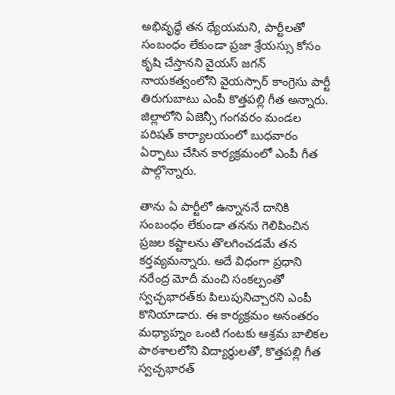అభివృద్ధే తన ధ్యేయమని, పార్టీలతో సంబంధం లేకుండా ప్రజా శ్రేయస్సు కోసం కృషి చేస్తానని వైయస్ జగన్ నాయకత్వంలోని వైయస్సార్ కాంగ్రెసు పార్టీ తిరుగుబాటు ఎంపీ కొత్తపల్లి గీత అన్నారు. జిల్లాలోని ఏజెన్సీ గంగవరం మండల పరిషత్‌ కార్యాలయంలో బుధవారం ఏర్పాటు చేసిన కార్యక్రమంలో ఎంపీ గీత పాల్గొన్నారు.

తాను ఏ పార్టీలో ఉన్నాననే దానికి సంబంధం లేకుండా తనను గెలిపించిన ప్రజల కష్టాలను తొలగించడమే తన కర్తవ్యమన్నారు. అదే విధంగా ప్రధాని నరేంద్ర మోదీ మంచి సంకల్పంతో స్వచ్ఛభారత్‌కు పిలుపునిచ్చారని ఎంపీ కొనియాడారు. ఈ కార్యక్రమం అనంతరం మధ్యాహ్నం ఒంటి గంటకు ఆశ్రమ బాలికల పాఠశాలలోని విద్యార్థులతో, కొత్తపల్లి గీత స్వచ్ఛభారత్‌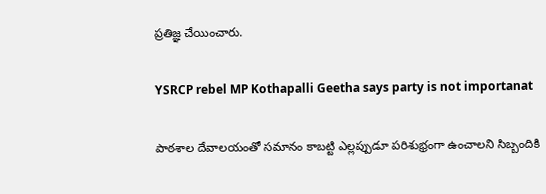ప్రతిజ్ఞ చేయించారు.

YSRCP rebel MP Kothapalli Geetha says party is not importanat

పాఠశాల దేవాలయంతో సమానం కాబట్టి ఎల్లప్పుడూ పరిశుభ్రంగా ఉంచాలని సిబ్బందికి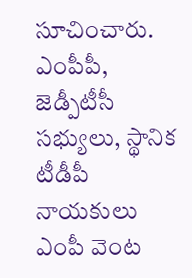సూచించారు. ఎంపీపీ, జెడ్పీటీసీ సభ్యులు, స్థానిక టీడీపీ నాయకులు ఎంపీ వెంట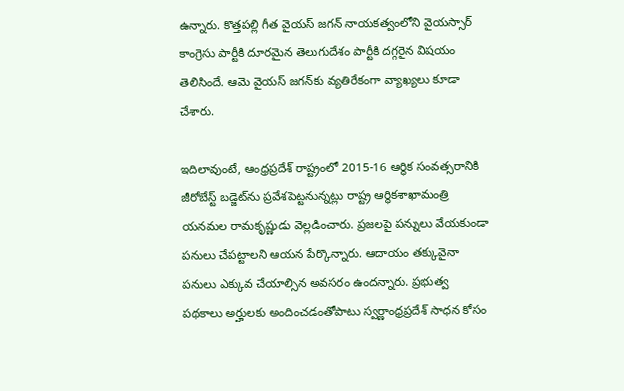ఉన్నారు. కొత్తపల్లి గీత వైయస్ జగన్ నాయకత్వంలోని వైయస్సార్ కాంగ్రెసు పార్టీకి దూరమైన తెలుగుదేశం పార్టీకి దగ్గరైన విషయం తెలిసిందే. ఆమె వైయస్ జగన్‌కు వ్యతిరేకంగా వ్యాఖ్యలు కూడా చేశారు.

ఇదిలావుంటే, ఆంధ్రప్రదేశ్‌ రాష్ట్రంలో 2015-16 ఆర్థిక సంవత్సరానికి జీరోబేస్ట్‌ బడ్జెట్‌ను ప్రవేశపెట్టనున్నట్లు రాష్ట్ర ఆర్థికశాఖామంత్రి యనమల రామకృష్ణుడు వెల్లడించారు. ప్రజలపై పన్నులు వేయకుండా పనులు చేపట్టాలని ఆయన పేర్కొన్నారు. ఆదాయం తక్కువైనా పనులు ఎక్కువ చేయాల్సిన అవసరం ఉందన్నారు. ప్రభుత్వ పథకాలు అర్హులకు అందించడంతోపాటు స్వర్ణాంధ్రప్రదేశ్‌ సాధన కోసం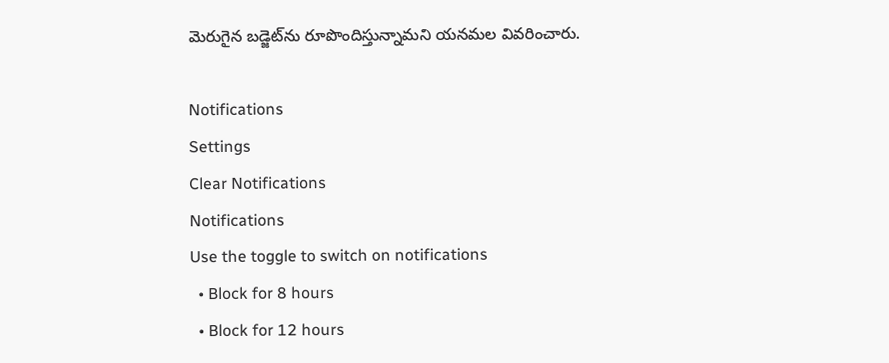మెరుగైన బడ్జెట్‌ను రూపొందిస్తున్నామని యనమల వివరించారు.

Notifications
Settings
Clear Notifications
Notifications
Use the toggle to switch on notifications
  • Block for 8 hours
  • Block for 12 hours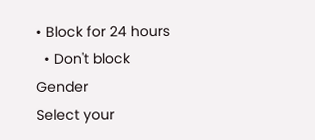• Block for 24 hours
  • Don't block
Gender
Select your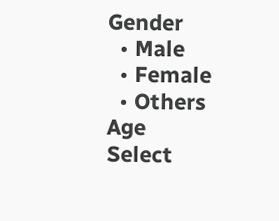Gender
  • Male
  • Female
  • Others
Age
Select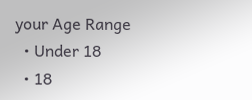your Age Range
  • Under 18
  • 18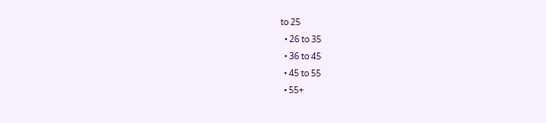to 25
  • 26 to 35
  • 36 to 45
  • 45 to 55
  • 55+